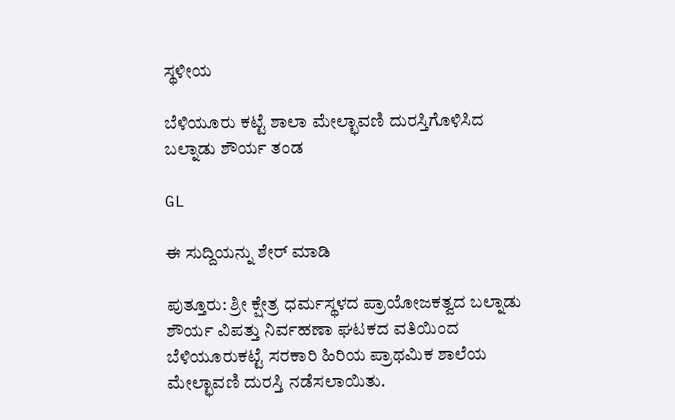ಸ್ಥಳೀಯ

ಬೆಳಿಯೂರು ಕಟ್ಟೆ ಶಾಲಾ ಮೇಲ್ಛಾವಣಿ ದುರಸ್ತಿಗೊಳಿಸಿದ ಬಲ್ನಾಡು ಶೌರ್ಯ ತಂಡ

GL

ಈ ಸುದ್ದಿಯನ್ನು ಶೇರ್ ಮಾಡಿ

ಪುತ್ತೂರು: ಶ್ರೀ ಕ್ಷೇತ್ರ ಧರ್ಮಸ್ಥಳದ ಪ್ರಾಯೋಜಕತ್ವದ ಬಲ್ನಾಡು ಶೌರ್ಯ ವಿಪತ್ತು ನಿರ್ವಹಣಾ ಘಟಕದ ವತಿಯಿಂದ ಬೆಳಿಯೂರುಕಟ್ಟೆ ಸರಕಾರಿ ಹಿರಿಯ ಪ್ರಾಥಮಿಕ ಶಾಲೆಯ ಮೇಲ್ಛಾವಣಿ ದುರಸ್ತಿ ನಡೆಸಲಾಯಿತು.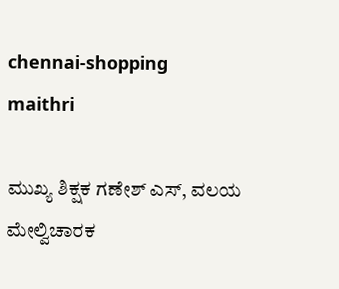chennai-shopping
maithri

ಮುಖ್ಯ ಶಿಕ್ಷಕ ಗಣೇಶ್ ಎಸ್, ವಲಯ ಮೇಲ್ವಿಚಾರಕ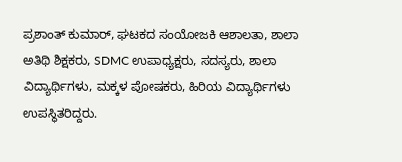ಪ್ರಶಾಂತ್ ಕುಮಾರ್, ಘಟಕದ ಸಂಯೋಜಕಿ ಆಶಾಲತಾ, ಶಾಲಾ ಅತಿಥಿ ಶಿಕ್ಷಕರು, SDMC ಉಪಾಧ್ಯಕ್ಷರು, ಸದಸ್ಯರು, ಶಾಲಾ ವಿದ್ಯಾರ್ಥಿಗಳು, ಮಕ್ಕಳ ಪೋಷಕರು, ಹಿರಿಯ ವಿದ್ಯಾರ್ಥಿಗಳು ಉಪಸ್ಥಿತರಿದ್ದರು.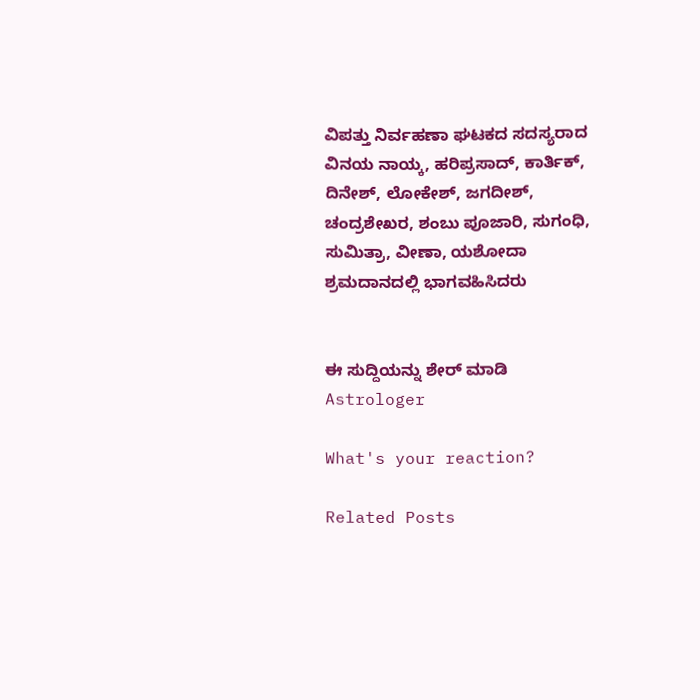ವಿಪತ್ತು ನಿರ್ವಹಣಾ ಘಟಕದ ಸದಸ್ಯರಾದ ವಿನಯ ನಾಯ್ಕ, ಹರಿಪ್ರಸಾದ್, ಕಾರ್ತಿಕ್,  ದಿನೇಶ್, ಲೋಕೇಶ್, ಜಗದೀಶ್, ಚಂದ್ರಶೇಖರ, ಶಂಬು ಪೂಜಾರಿ, ಸುಗಂಧಿ, ಸುಮಿತ್ರಾ, ವೀಣಾ, ಯಶೋದಾ ಶ್ರಮದಾನದಲ್ಲಿ ಭಾಗವಹಿಸಿದರು


ಈ ಸುದ್ದಿಯನ್ನು ಶೇರ್ ಮಾಡಿ
Astrologer

What's your reaction?

Related Posts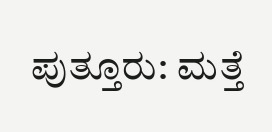ಪುತ್ತೂರು: ಮತ್ತೆ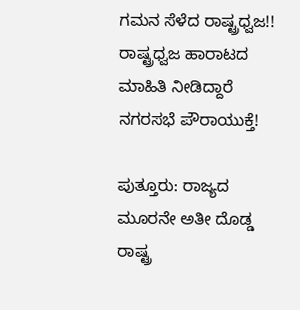ಗಮನ ಸೆಳೆದ ರಾಷ್ಟ್ರಧ್ವಜ!! ರಾಷ್ಟ್ರಧ್ವಜ ಹಾರಾಟದ ಮಾಹಿತಿ ನೀಡಿದ್ದಾರೆ ನಗರಸಭೆ ಪೌರಾಯುಕ್ತೆ!

ಪುತ್ತೂರು: ರಾಜ್ಯದ ಮೂರನೇ ಅತೀ ದೊಡ್ಡ ರಾಷ್ಟ್ರ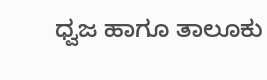ಧ್ವಜ ಹಾಗೂ ತಾಲೂಕು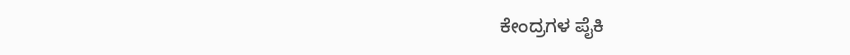ಕೇಂದ್ರಗಳ ಪೈಕಿ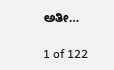ಅತೀ…

1 of 122